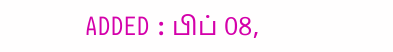ADDED : பிப் 08,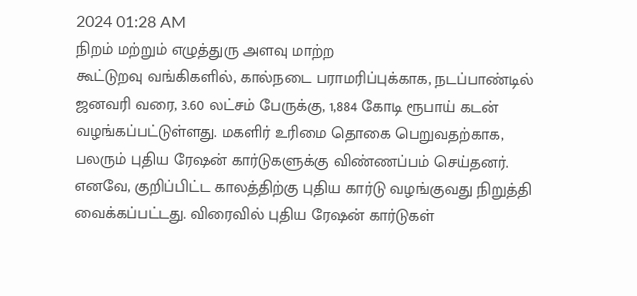2024 01:28 AM
நிறம் மற்றும் எழுத்துரு அளவு மாற்ற
கூட்டுறவு வங்கிகளில், கால்நடை பராமரிப்புக்காக, நடப்பாண்டில் ஜனவரி வரை, 3.60 லட்சம் பேருக்கு, 1,884 கோடி ரூபாய் கடன் வழங்கப்பட்டுள்ளது. மகளிர் உரிமை தொகை பெறுவதற்காக, பலரும் புதிய ரேஷன் கார்டுகளுக்கு விண்ணப்பம் செய்தனர்.
எனவே, குறிப்பிட்ட காலத்திற்கு புதிய கார்டு வழங்குவது நிறுத்தி வைக்கப்பட்டது. விரைவில் புதிய ரேஷன் கார்டுகள்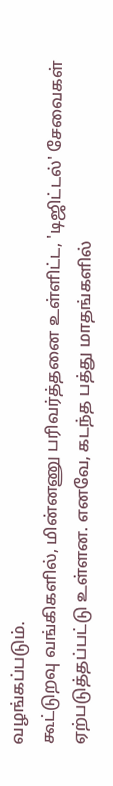வழங்கப்படும்.
கூட்டுறவு வங்கிகளில், மின்னணு பரிவர்த்தனை உள்ளிட்ட, 'டிஜிட்டல்' சேவைகள் ஏற்படுத்தப்பட்டு உள்ளன. எனவே, கடந்த பத்து மாதங்களில்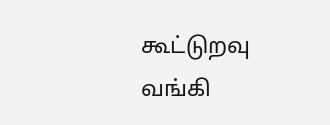கூட்டுறவு வங்கி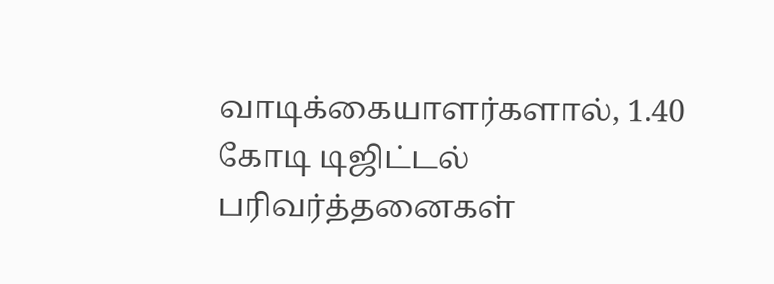வாடிக்கையாளர்களால், 1.40 கோடி டிஜிட்டல் பரிவர்த்தனைகள்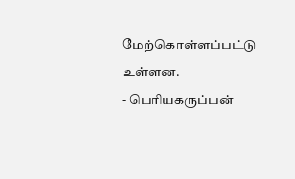மேற்கொள்ளப்பட்டு உள்ளன.
- பெரியகருப்பன்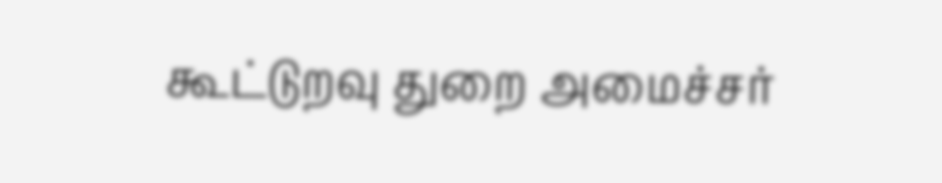கூட்டுறவு துறை அமைச்சர்